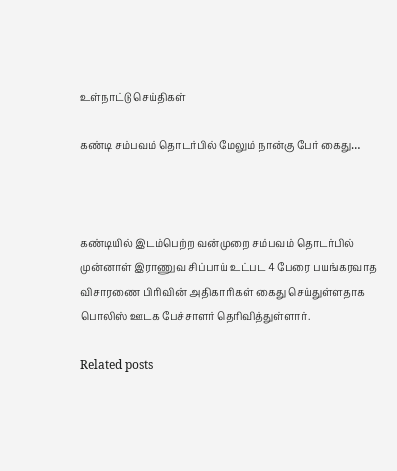உள்நாட்டு செய்திகள்

கண்டி சம்பவம் தொடர்பில் மேலும் நான்கு பேர் கைது…



கண்டியில் இடம்பெற்ற வன்முறை சம்பவம் தொடர்பில் முன்னாள் இராணுவ சிப்பாய் உட்பட 4 பேரை பயங்கரவாத விசாரணை பிரிவின் அதிகாரிகள் கைது செய்துள்ளதாக பொலிஸ் ஊடக பேச்சாளர் தெரிவித்துள்ளார்.

Related posts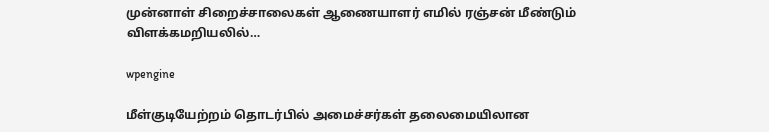முன்னாள் சிறைச்சாலைகள் ஆணையாளர் எமில் ரஞ்சன் மீண்டும் விளக்கமறியலில்…

wpengine

மீள்குடியேற்றம் தொடர்பில் அமைச்சர்கள் தலைமையிலான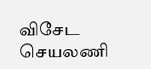விசேட செயலணி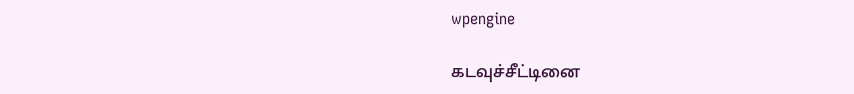wpengine

கடவுச்சீட்டினை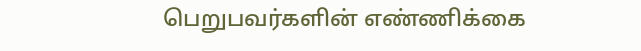பெறுபவர்களின் எண்ணிக்கை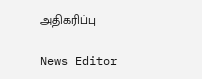அதிகரிப்பு

News Editor